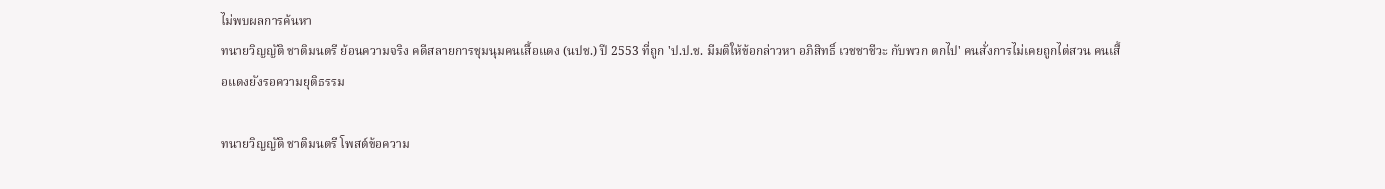ไม่พบผลการค้นหา
ทนายวิญญัติ ชาติมนตรี ย้อนความจริง คดีสลายการชุมนุมคนเสื้อแดง (นปช.) ปี 2553 ที่ถูก 'ป.ป.ช. มีมติให้ข้อกล่าวหา อภิสิทธิ์ เวชชาชีวะ กับพวก ตกไป' คนสั่งการไม่เคยถูกไต่สวน คนเสื้อแดงยังรอความยุติธรรม

ทนายวิญญัติ ชาติมนตรี โพสต์ข้อความ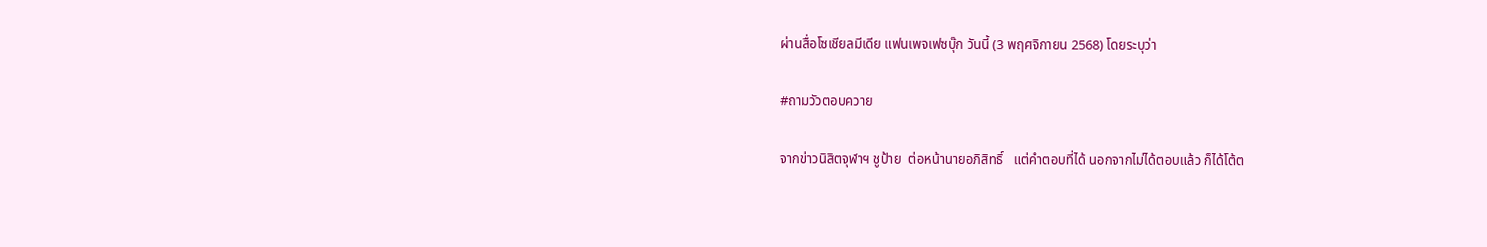ผ่านสื่อโซเชียลมีเดีย แฟนเพจเฟซบุ๊ก วันนี้ (3 พฤศจิกายน 2568) โดยระบุว่า

#ถามวัวตอบควาย

จากข่าวนิสิตจุฬาฯ ชูป้าย  ต่อหน้านายอภิสิทธิ์   แต่คำตอบที่ได้ นอกจากไม่ได้ตอบแล้ว ก็ได้โต้ต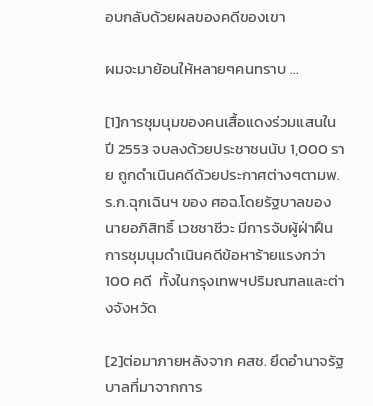อบกลับด้วยผลของคดีของเขา

ผมจะมาย้อนให้หลายๆคนทราบ …

[1]การชุมนุมของคนเสื้อแดงร่วมแสนในปี 2553 จบลงด้วยประชาชนนับ 1,000 ราย ถูกดำเนินคดีด้วยประกาศต่างๆตามพ.ร.ก.ฉุกเฉินฯ ของ ศอฉ.โดยรัฐบาลของนายอภิสิทธิ์ เวชชาชีวะ มีการจับผู้ฝ่าฝืนการชุมนุมดำเนินคดีข้อหาร้ายแรงกว่า 100 คดี  ทั้งในกรุงเทพฯปริมณฑลและต่างจังหวัด

[2]ต่อมาภายหลังจาก คสช. ยึดอำนาจรัฐบาลที่มาจากการ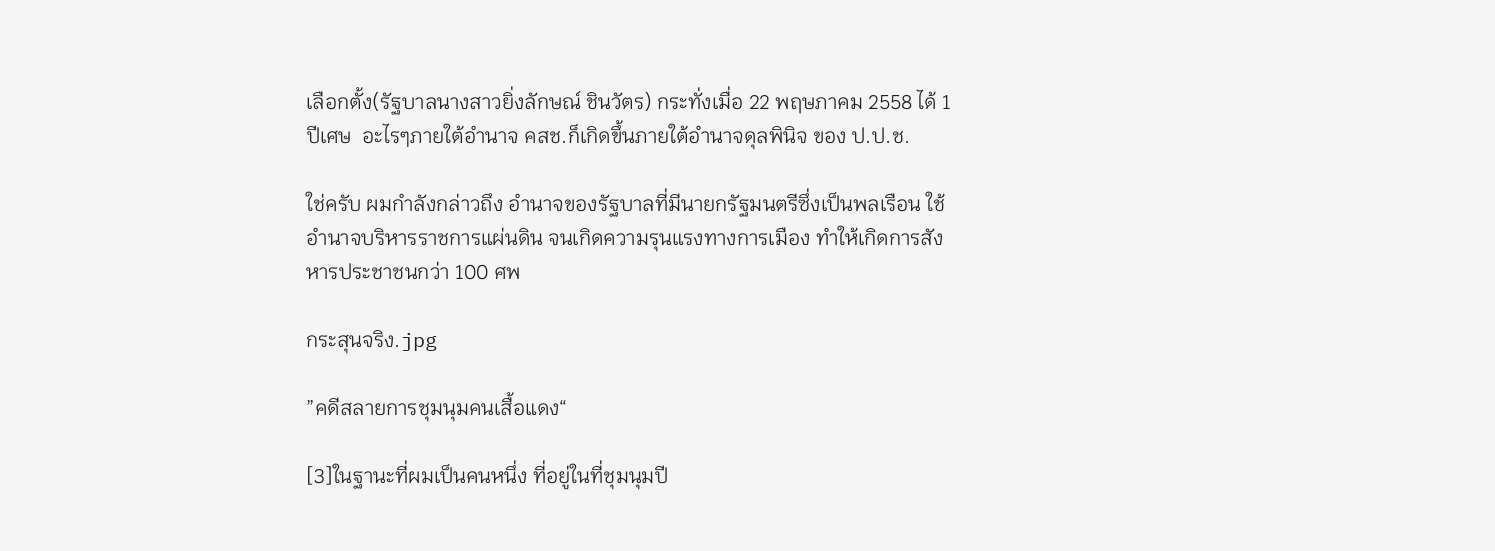เลือกตั้ง(รัฐบาลนางสาวยิ่งลักษณ์ ชินวัตร) กระทั่งเมื่อ 22 พฤษภาคม 2558 ได้ 1 ปีเศษ  อะไรๆภายใต้อำนาจ คสช.ก็เกิดขึ้นภายใต้อำนาจดุลพินิจ ของ ป.ป.ช.

ใช่ครับ ผมกำลังกล่าวถึง อำนาจของรัฐบาลที่มีนายกรัฐมนตรีซึ่งเป็นพลเรือน ใช้อำนาจบริหารราชการแผ่นดิน จนเกิดความรุนแรงทางการเมือง ทำให้เกิดการสังหารประชาชนกว่า 100 ศพ

กระสุนจริง.jpg

”คดีสลายการชุมนุมคนเสื้อแดง“

[3]ในฐานะที่ผมเป็นคนหนึ่ง ที่อยู่ในที่ชุมนุมปี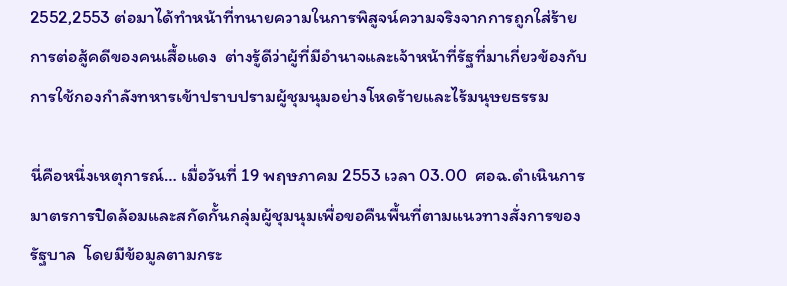2552,2553 ต่อมาได้ทำหน้าที่ทนายความในการพิสูจน์ความจริงจากการถูกใส่ร้าย  การต่อสู้คดีของคนเสื้อแดง  ต่างรู้ดีว่าผู้ที่มีอำนาจและเจ้าหน้าที่รัฐที่มาเกี่ยวข้องกับการใช้กองกำลังทหารเข้าปราบปรามผู้ชุมนุมอย่างโหดร้ายและไร้มนุษยธรรม

นี่คือหนึ่งเหตุการณ์… เมื่อวันที่ 19 พฤษภาคม 2553 เวลา 03.00  ศอฉ.ดำเนินการมาตรการปิดล้อมและสกัดกั้นกลุ่มผู้ชุมนุมเพื่อขอคืนพื้นที่ตามแนวทางสั่งการของรัฐบาล  โดยมีข้อมูลตามกระ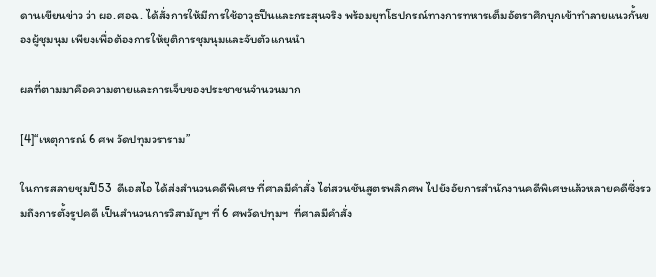ดานเขียนข่าว ว่า ผอ.ศอฉ. ได้สั่งการให้มีการใช้อาวุธปืนและกระสุนจริง พร้อมยุทโธปกรณ์ทางการทหารเต็มอัตราศึกบุกเข้าทำลายแนวกั้นของผู้ชุมนุม เพียงเพื่อต้องการให้ยุติการชุมนุมและจับตัวแกนนำ

ผลที่ตามมาคือความตายและการเจ็บของประชาชนจำนวนมาก

[4]“เหตุการณ์ 6 ศพ วัดปทุมวราราม”

ในการสลายชุมปี53  ดีเอสไอ ได้ส่งสำนวนคดีพิเศษ ที่ศาลมีคำสั่ง ไต่สวนชันสูตรพลิกศพ ไปยังอัยการสำนักงานคดีพิเศษแล้วหลายคดีซึ่งรวมถึงการตั้งรูปคดี เป็นสำนวนการวิสามัญฯ ที่ 6 ศพวัดปทุมฯ  ที่ศาลมีคำสั่ง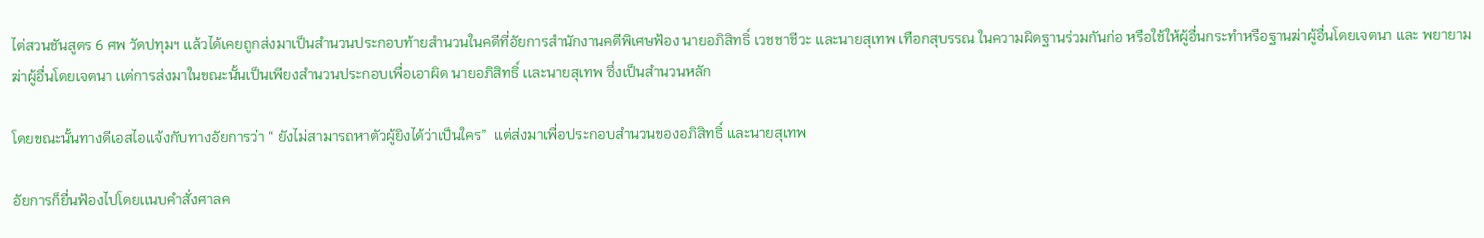ไต่สวนชันสูตร 6 ศพ วัดปทุมฯ เเล้วได้เคยถูกส่งมาเป็นสำนวนประกอบท้ายสำนวนในคดีที่อัยการสำนักงานคดีพิเศษฟ้อง นายอภิสิทธิ์ เวชชาชีวะ เเละนายสุเทพ เทือกสุบรรณ ในความผิดฐานร่วมกันก่อ หรือใช้ให้ผู้อื่นกระทำหรือฐานฆ่าผู้อื่นโดยเจตนา และ พยายามฆ่าผู้อื่นโดยเจตนา เเต่การส่งมาในขณะนั้นเป็นเพียงสำนวนประกอบเพื่อเอาผิด นายอภิสิทธิ์ เเละนายสุเทพ ซึ่งเป็นสำนวนหลัก

โดยขณะนั้นทางดีเอสไอเเจ้งกับทางอัยการว่า “ ยังไม่สามารถหาตัวผู้ยิงได้ว่าเป็นใคร”  เเต่ส่งมาเพื่อประกอบสำนวนของอภิสิทธิ์ เเละนายสุเทพ

อัยการก็ยื่นฟ้องไปโดยเเนบคำสั่งศาลค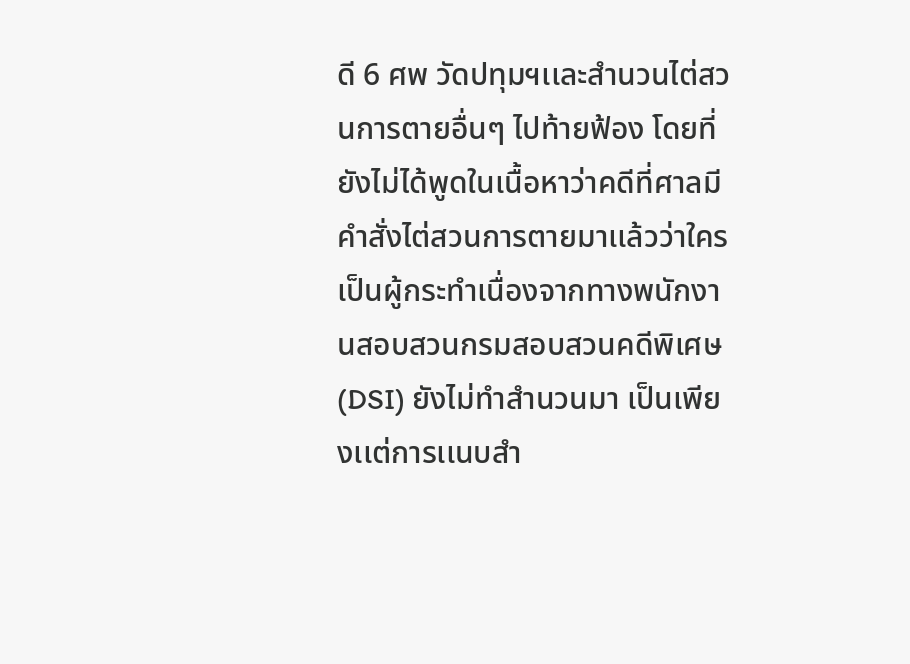ดี 6 ศพ วัดปทุมฯเเละสำนวนไต่สวนการตายอื่นๆ ไปท้ายฟ้อง โดยที่ยังไม่ได้พูดในเนื้อหาว่าคดีที่ศาลมีคำสั่งไต่สวนการตายมาเเล้วว่าใครเป็นผู้กระทำเนื่องจากทางพนักงานสอบสวนกรมสอบสวนคดีพิเศษ(DSI) ยังไม่ทำสำนวนมา เป็นเพียงเเต่การเเนบสำ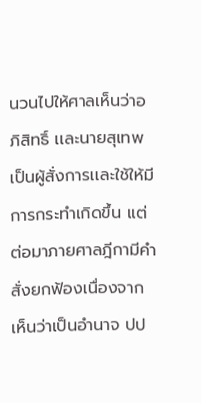นวนไปให้ศาลเห็นว่าอภิสิทธิ์ เเละนายสุเทพเป็นผู้สั่งการเเละใช้ให้มีการกระทำเกิดขึ้น เเต่ต่อมาภายศาลฎีกามีคำสั่งยกฟ้องเนื่องจากเห็นว่าเป็นอำนาจ ปป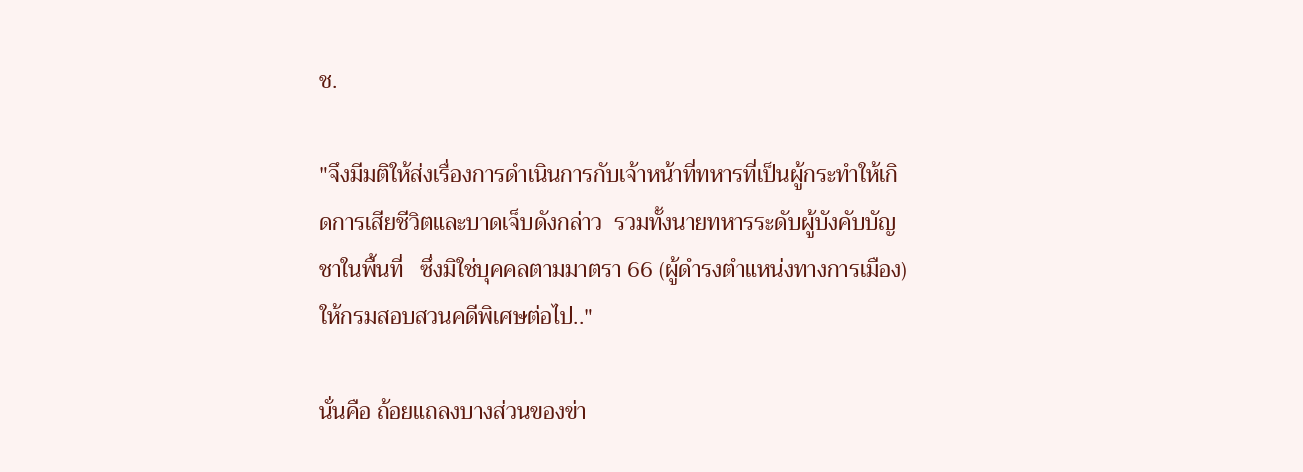ช.

"จึงมีมติให้ส่งเรื่องการดำเนินการกับเจ้าหน้าที่ทหารที่เป็นผู้กระทำให้เกิดการเสียชีวิตและบาดเจ็บดังกล่าว  รวมทั้งนายทหารระดับผู้บังคับบัญชาในพื้นที่   ซึ่งมิใช่บุคคลตามมาตรา 66 (ผู้ดำรงตำแหน่งทางการเมือง)  ให้กรมสอบสวนคดีพิเศษต่อไป.."

นั่นคือ ถ้อยแถลงบางส่วนของข่า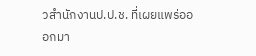วสำนักงานป.ป.ช. ที่เผยแพร่อออกมา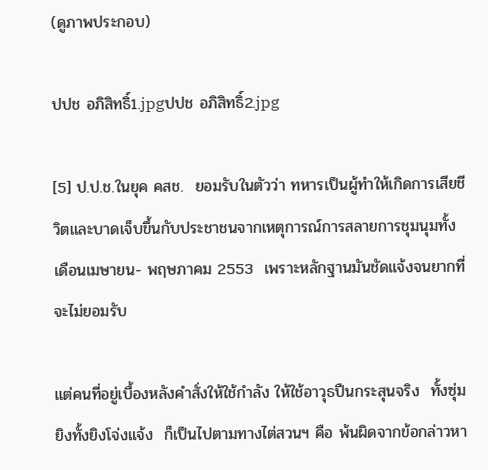(ดูภาพประกอบ)

ปปช อภิสิทธิ์1.jpgปปช อภิสิทธิ์2.jpg

[5] ป.ป.ช.ในยุค คสช.  ยอมรับในตัวว่า ทหารเป็นผู้ทำให้เกิดการเสียชีวิตและบาดเจ็บขึ้นกับประชาชนจากเหตุการณ์การสลายการชุมนุมทั้งเดือนเมษายน- พฤษภาคม 2553  เพราะหลักฐานมันชัดแจ้งจนยากที่จะไม่ยอมรับ

แต่คนที่อยู่เบื้องหลังคำสั่งให้ใช้กำลัง ให้ใช้อาวุธปืนกระสุนจริง  ทั้งซุ่มยิงทั้งยิงโจ่งแจ้ง  ก็เป็นไปตามทางไต่สวนฯ คือ พ้นผิดจากข้อกล่าวหา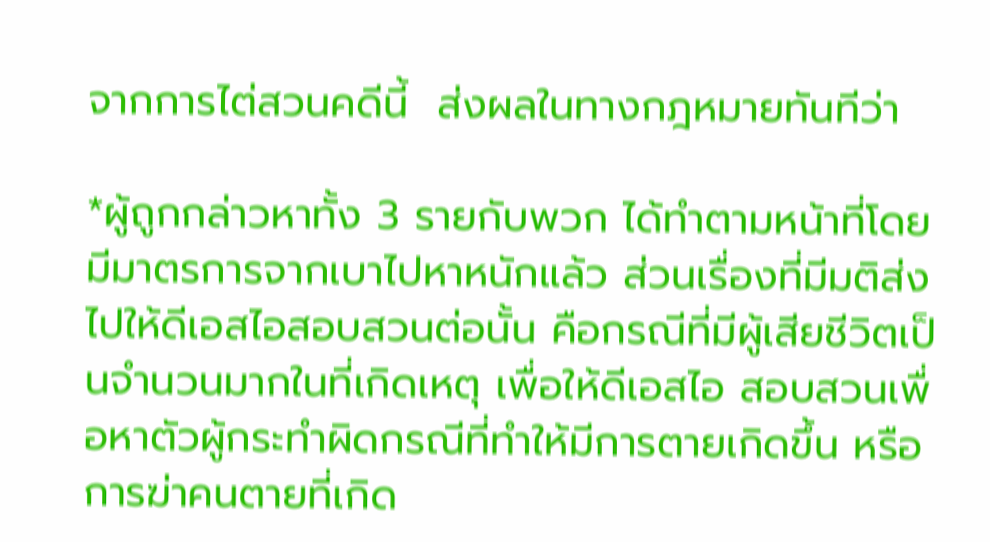จากการไต่สวนคดีนี้  ส่งผลในทางกฎหมายทันทีว่า

*ผู้ถูกกล่าวหาทั้ง 3 รายกับพวก ได้ทำตามหน้าที่โดยมีมาตรการจากเบาไปหาหนักแล้ว ส่วนเรื่องที่มีมติส่งไปให้ดีเอสไอสอบสวนต่อนั้น คือกรณีที่มีผู้เสียชีวิตเป็นจำนวนมากในที่เกิดเหตุ เพื่อให้ดีเอสไอ สอบสวนเพื่อหาตัวผู้กระทำผิดกรณีที่ทำให้มีการตายเกิดขึ้น หรือการฆ่าคนตายที่เกิด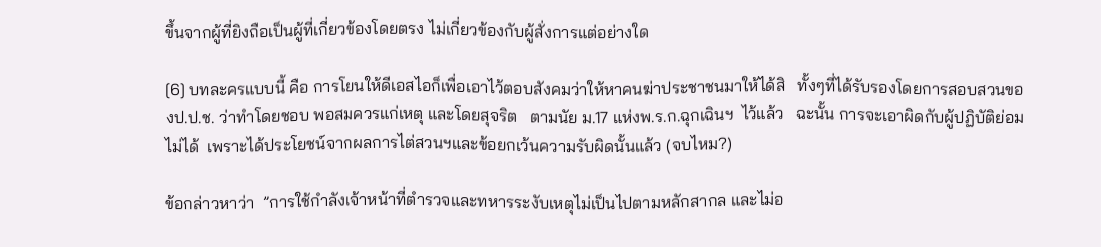ขึ้นจากผู้ที่ยิงถือเป็นผู้ที่เกี่ยวข้องโดยตรง ไม่เกี่ยวข้องกับผู้สั่งการแต่อย่างใด

[6] บทละครแบบนี้ คือ การโยนให้ดีเอสไอก็เพื่อเอาไว้ตอบสังคมว่าให้หาคนฆ่าประชาชนมาให้ได้สิ   ทั้งๆที่ได้รับรองโดยการสอบสวนของป.ป.ช. ว่าทำโดยชอบ พอสมควรแก่เหตุ และโดยสุจริต   ตามนัย ม.17 แห่งพ.ร.ก.ฉุกเฉินฯ  ไว้แล้ว   ฉะนั้น การจะเอาผิดกับผู้ปฏิบัติย่อมไม่ได้  เพราะได้ประโยชน์จากผลการไต่สวนฯและข้อยกเว้นความรับผิดนั้นแล้ว (จบไหม?)

ข้อกล่าวหาว่า  ”การใช้กำลังเจ้าหน้าที่ตำรวจและทหารระงับเหตุไม่เป็นไปตามหลักสากล และไม่อ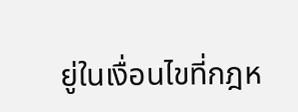ยู่ในเงื่อนไขที่กฎห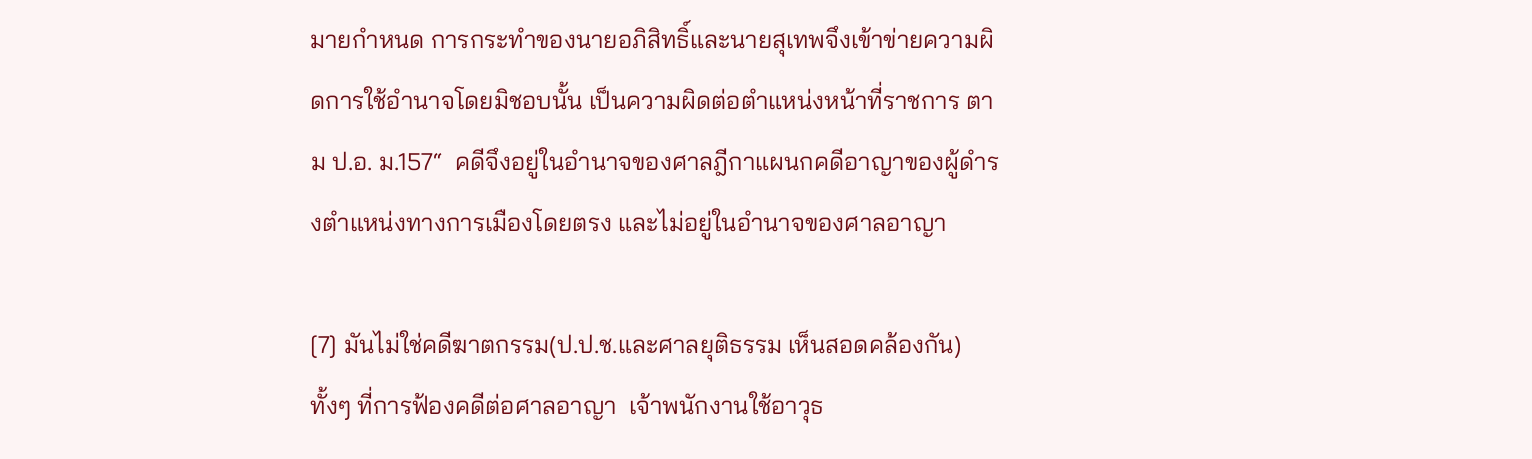มายกำหนด การกระทำของนายอภิสิทธิ์และนายสุเทพจึงเข้าข่ายความผิดการใช้อำนาจโดยมิชอบนั้น เป็นความผิดต่อตำแหน่งหน้าที่ราชการ ตาม ป.อ. ม.157“  คดีจึงอยู่ในอำนาจของศาลฎีกาแผนกคดีอาญาของผู้ดำรงตำแหน่งทางการเมืองโดยตรง และไม่อยู่ในอำนาจของศาลอาญา

[7] มันไม่ใช่คดีฆาตกรรม(ป.ป.ช.และศาลยุติธรรม เห็นสอดคล้องกัน)  ทั้งๆ ที่การฟ้องคดีต่อศาลอาญา  เจ้าพนักงานใช้อาวุธ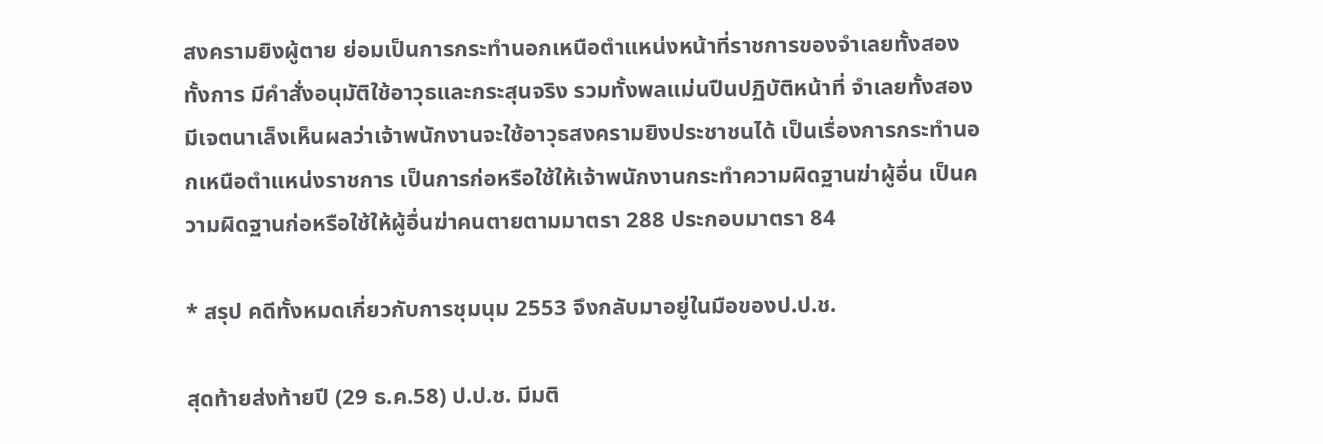สงครามยิงผู้ตาย ย่อมเป็นการกระทำนอกเหนือตำแหน่งหน้าที่ราชการของจำเลยทั้งสอง  ทั้งการ มีคำสั่งอนุมัติใช้อาวุธและกระสุนจริง รวมทั้งพลแม่นปืนปฏิบัติหน้าที่ จำเลยทั้งสองมีเจตนาเล็งเห็นผลว่าเจ้าพนักงานจะใช้อาวุธสงครามยิงประชาชนได้ เป็นเรื่องการกระทำนอกเหนือตำแหน่งราชการ เป็นการก่อหรือใช้ให้เจ้าพนักงานกระทำความผิดฐานฆ่าผู้อื่น เป็นความผิดฐานก่อหรือใช้ให้ผู้อื่นฆ่าคนตายตามมาตรา 288 ประกอบมาตรา 84

* สรุป คดีทั้งหมดเกี่ยวกับการชุมนุม 2553 จึงกลับมาอยู่ในมือของป.ป.ช.

สุดท้ายส่งท้ายปี (29 ธ.ค.58) ป.ป.ช. มีมติ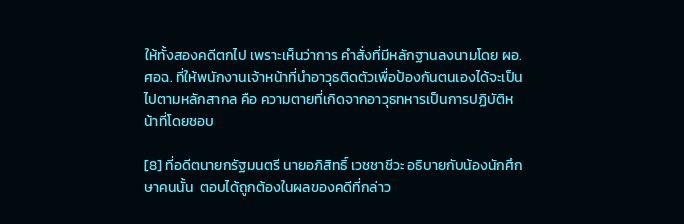ให้ทั้งสองคดีตกไป เพราะเห็นว่าการ คำสั่งที่มีหลักฐานลงนามโดย ผอ.ศอฉ. ที่ให้พนักงานเจ้าหน้าที่นำอาวุธติดตัวเพื่อป้องกันตนเองได้จะเป็นไปตามหลักสากล คือ ความตายที่เกิดจากอาวุธทหารเป็นการปฏิบัติหน้าที่โดยชอบ

[8] ที่อดีตนายกรัฐมนตรี นายอภิสิทธิ์ เวชชาชีวะ อธิบายกับน้องนักศึกษาคนนั้น  ตอบได้ถูกต้องในผลของคดีที่กล่าว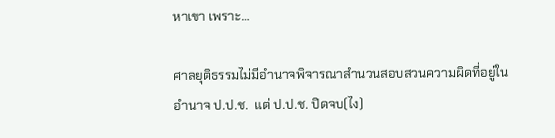หาเขา เพราะ…

ศาลยุติธรรมไม่มีอำนาจพิจารณาสำนวนสอบสวนความผิดที่อยู่ในอำนาจ ป.ป.ช.  แต่ ป.ป.ช. ปิดจบ(ไง)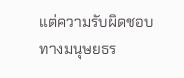แต่ความรับผิดชอบทางมนุษยธร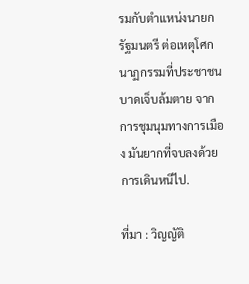รมกับตำแหน่งนายกรัฐมนตรี ต่อเหตุโศกนาฏกรรมที่ประชาชนบาดเจ็บล้มตาย จากการชุมนุมทางการเมือง มันยากที่จบลงด้วยการเดินหนีไป.

ที่มา : วิญญัติ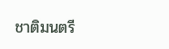ชาติมนตรี